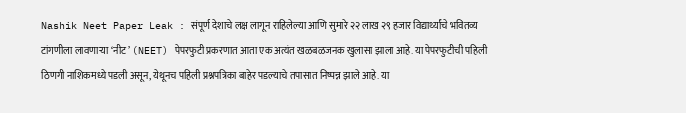Nashik Neet Paper Leak : संपूर्ण देशाचे लक्ष लागून राहिलेल्या आणि सुमारे २२ लाख २९ हजार विद्यार्थ्यांचे भवितव्य टांगणीला लावणाऱ्या ‘नीट’ (NEET) पेपरफुटी प्रकरणात आता एक अत्यंत खळबळजनक खुलासा झाला आहे. या पेपरफुटीची पहिली ठिणगी नाशिकमध्ये पडली असून, येथूनच पहिली प्रश्नपत्रिका बाहेर पडल्याचे तपासात निष्पन्न झाले आहे. या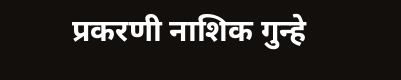प्रकरणी नाशिक गुन्हे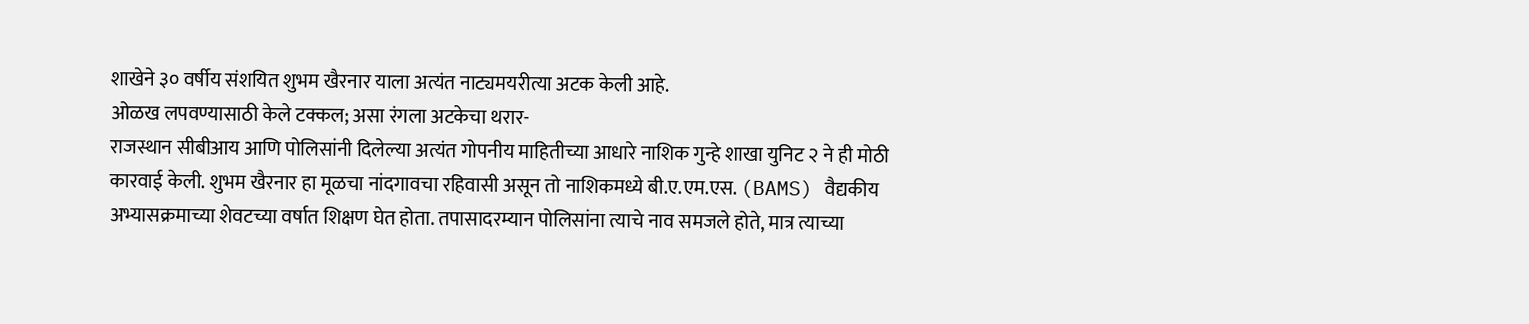शाखेने ३० वर्षीय संशयित शुभम खैरनार याला अत्यंत नाट्यमयरीत्या अटक केली आहे.
ओळख लपवण्यासाठी केले टक्कल; असा रंगला अटकेचा थरार-
राजस्थान सीबीआय आणि पोलिसांनी दिलेल्या अत्यंत गोपनीय माहितीच्या आधारे नाशिक गुन्हे शाखा युनिट २ ने ही मोठी कारवाई केली. शुभम खैरनार हा मूळचा नांदगावचा रहिवासी असून तो नाशिकमध्ये बी.ए.एम.एस. (BAMS) वैद्यकीय अभ्यासक्रमाच्या शेवटच्या वर्षात शिक्षण घेत होता. तपासादरम्यान पोलिसांना त्याचे नाव समजले होते, मात्र त्याच्या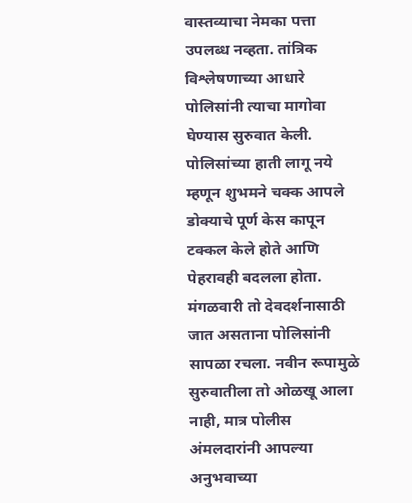वास्तव्याचा नेमका पत्ता उपलब्ध नव्हता. तांत्रिक विश्लेषणाच्या आधारे पोलिसांनी त्याचा मागोवा घेण्यास सुरुवात केली.
पोलिसांच्या हाती लागू नये म्हणून शुभमने चक्क आपले डोक्याचे पूर्ण केस कापून टक्कल केले होते आणि पेहरावही बदलला होता. मंगळवारी तो देवदर्शनासाठी जात असताना पोलिसांनी सापळा रचला. नवीन रूपामुळे सुरुवातीला तो ओळखू आला नाही, मात्र पोलीस अंमलदारांनी आपल्या अनुभवाच्या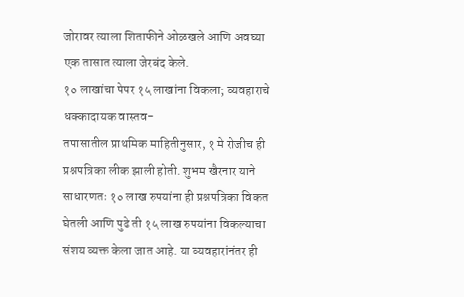जोरावर त्याला शिताफीने ओळखले आणि अवघ्या एक तासात त्याला जेरबंद केले.
१० लाखांचा पेपर १५ लाखांना विकला; व्यवहाराचे धक्कादायक वास्तव-
तपासातील प्राथमिक माहितीनुसार, १ मे रोजीच ही प्रश्नपत्रिका लीक झाली होती. शुभम खैरनार याने साधारणतः १० लाख रुपयांना ही प्रश्नपत्रिका विकत घेतली आणि पुढे ती १५ लाख रुपयांना विकल्याचा संशय व्यक्त केला जात आहे. या व्यवहारांनंतर ही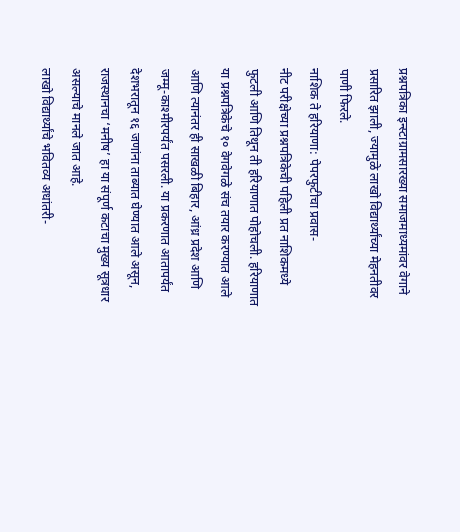प्रश्नपत्रिका इन्स्टाग्रामसारख्या समाजमाध्यमांवर वेगाने प्रसारित झाली, ज्यामुळे लाखो विद्यार्थ्यांच्या मेहनतीवर पाणी फिरले.
नाशिक ते हरियाणा: पेपरफुटीचा प्रवास-
नीट परीक्षेच्या प्रश्नपत्रिकेची पहिली प्रत नाशिकमध्ये फुटली आणि तिथून ती हरियाणात पोहोचली. हरियाणात या प्रश्नपत्रिकेचे १० वेगवेगळे संच तयार करण्यात आले आणि त्यानंतर ही साखळी बिहार, आंध्र प्रदेश आणि जम्मू-काश्मीरपर्यंत पसरली. या प्रकरणात आतापर्यंत देशभरातून १६ जणांना ताब्यात घेण्यात आले असून, राजस्थानचा ‘मनीष’ हा या संपूर्ण कटाचा मुख्य सूत्रधार असल्याचे मानले जात आहे.
लाखो विद्यार्थ्यांचे भवितव्य अधांतरी-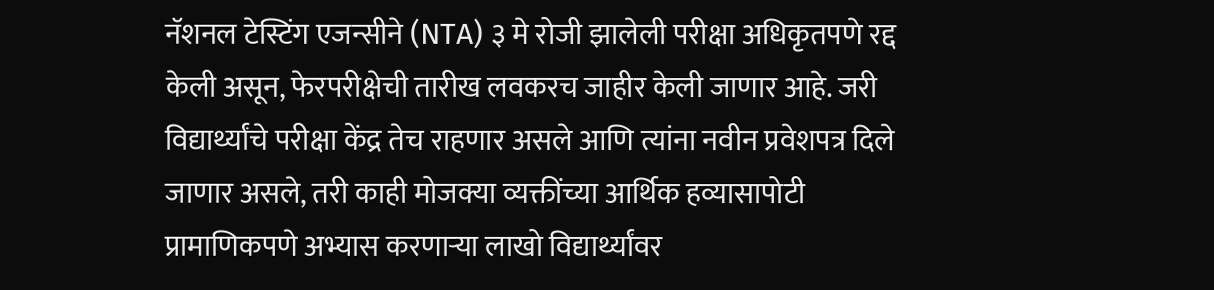नॅशनल टेस्टिंग एजन्सीने (NTA) ३ मे रोजी झालेली परीक्षा अधिकृतपणे रद्द केली असून, फेरपरीक्षेची तारीख लवकरच जाहीर केली जाणार आहे. जरी विद्यार्थ्यांचे परीक्षा केंद्र तेच राहणार असले आणि त्यांना नवीन प्रवेशपत्र दिले जाणार असले, तरी काही मोजक्या व्यक्तींच्या आर्थिक हव्यासापोटी प्रामाणिकपणे अभ्यास करणाऱ्या लाखो विद्यार्थ्यांवर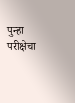पुन्हा परीक्षेचा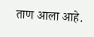ताण आला आहे.